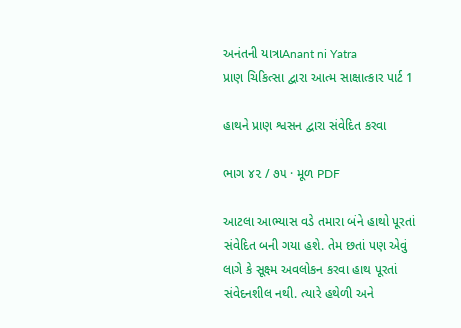અનંતની યાત્રાAnant ni Yatra
પ્રાણ ચિકિત્સા દ્વારા આત્મ સાક્ષાત્કાર પાર્ટ 1

હાથને પ્રાણ શ્વસન દ્વારા સંવેદિત કરવા

ભાગ ૪૨ / ૭૫ · મૂળ PDF

આટલા આભ્યાસ વડે તમારા બંને હાથો પૂરતાં સંવેદિત બની ગયા હશે. તેમ છતાં પણ એવું લાગે કે સૂક્ષ્મ અવલોકન કરવા હાથ પૂરતાં સંવેદનશીલ નથી. ત્યારે હથેળી અને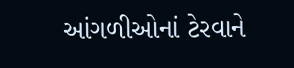આંગળીઓનાં ટેરવાને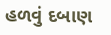હળવું દબાણ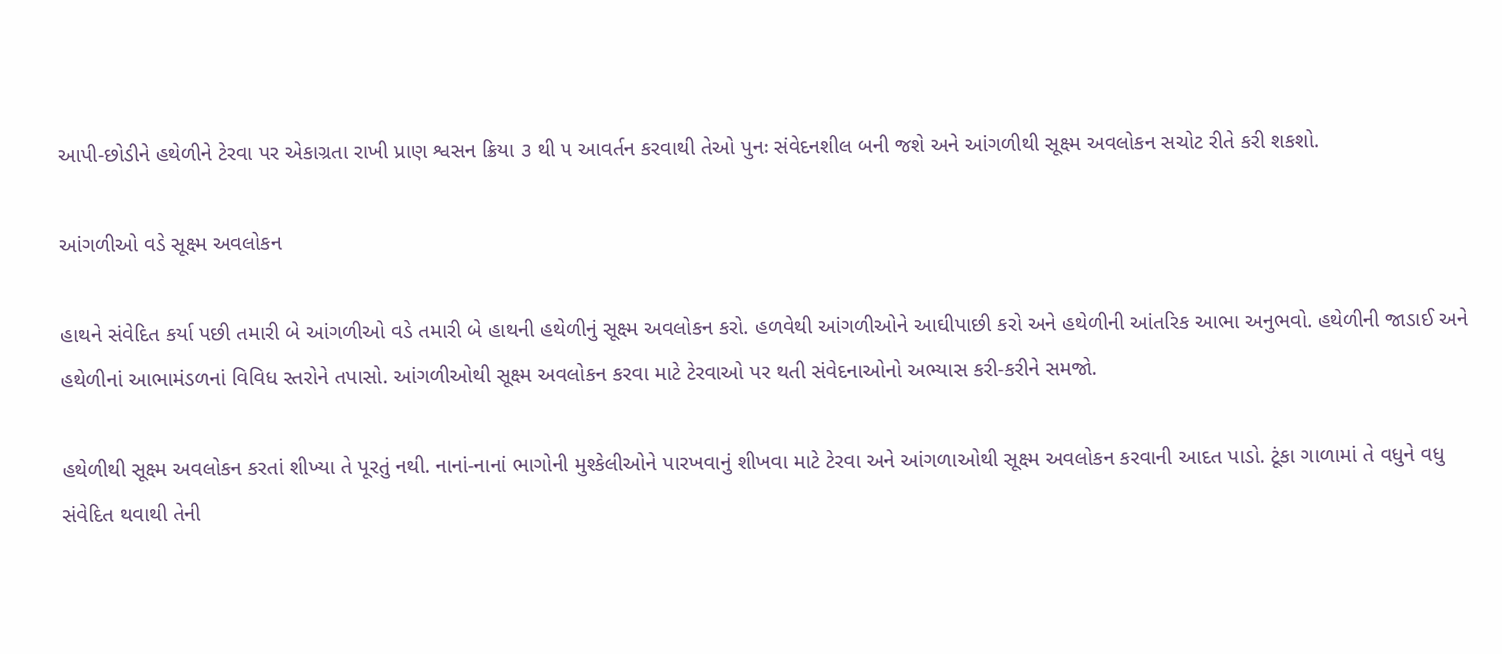આપી-છોડીને હથેળીને ટેરવા પર એકાગ્રતા રાખી પ્રાણ શ્વસન ક્રિયા ૩ થી ૫ આવર્તન કરવાથી તેઓ પુનઃ સંવેદનશીલ બની જશે અને આંગળીથી સૂક્ષ્મ અવલોકન સચોટ રીતે કરી શકશો.

આંગળીઓ વડે સૂક્ષ્મ અવલોકન

હાથને સંવેદિત કર્યા પછી તમારી બે આંગળીઓ વડે તમારી બે હાથની હથેળીનું સૂક્ષ્મ અવલોકન કરો. હળવેથી આંગળીઓને આઘીપાછી કરો અને હથેળીની આંતરિક આભા અનુભવો. હથેળીની જાડાઈ અને હથેળીનાં આભામંડળનાં વિવિધ સ્તરોને તપાસો. આંગળીઓથી સૂક્ષ્મ અવલોકન કરવા માટે ટેરવાઓ પર થતી સંવેદનાઓનો અભ્યાસ કરી-કરીને સમજો.

હથેળીથી સૂક્ષ્મ અવલોકન કરતાં શીખ્યા તે પૂરતું નથી. નાનાં-નાનાં ભાગોની મુશ્કેલીઓને પારખવાનું શીખવા માટે ટેરવા અને આંગળાઓથી સૂક્ષ્મ અવલોકન કરવાની આદત પાડો. ટૂંકા ગાળામાં તે વધુને વધુ સંવેદિત થવાથી તેની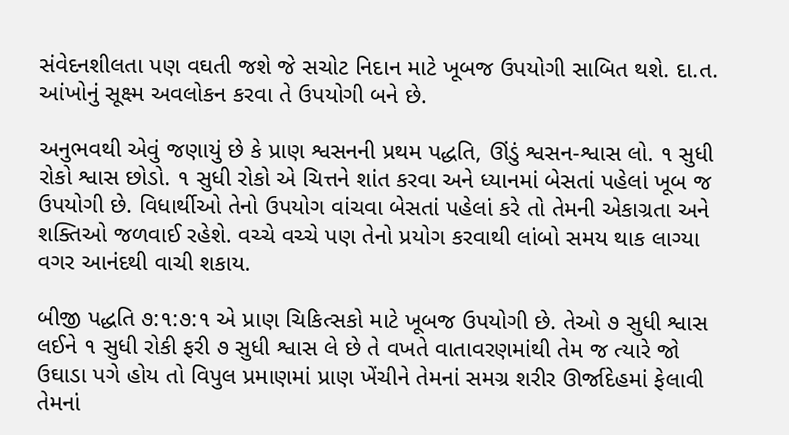સંવેદનશીલતા પણ વઘતી જશે જે સચોટ નિદાન માટે ખૂબજ ઉપયોગી સાબિત થશે. દા.ત. આંખોનું સૂક્ષ્મ અવલોકન કરવા તે ઉપયોગી બને છે.

અનુભવથી એવું જણાયું છે કે પ્રાણ શ્વસનની પ્રથમ પદ્ધતિ, ઊંડું શ્વસન-શ્વાસ લો. ૧ સુધી રોકો શ્વાસ છોડો. ૧ સુધી રોકો એ ચિત્તને શાંત કરવા અને ધ્યાનમાં બેસતાં પહેલાં ખૂબ જ ઉપયોગી છે. વિધાર્થીઓ તેનો ઉપયોગ વાંચવા બેસતાં પહેલાં કરે તો તેમની એકાગ્રતા અને શક્તિઓ જળવાઈ રહેશે. વચ્ચે વચ્ચે પણ તેનો પ્રયોગ કરવાથી લાંબો સમય થાક લાગ્યા વગર આનંદથી વાચી શકાય.

બીજી પદ્ધતિ ૭:૧:૭:૧ એ પ્રાણ ચિકિત્સકો માટે ખૂબજ ઉપયોગી છે. તેઓ ૭ સુધી શ્વાસ લઈને ૧ સુધી રોકી ફરી ૭ સુધી શ્વાસ લે છે તે વખતે વાતાવરણમાંથી તેમ જ ત્યારે જો ઉઘાડા પગે હોય તો વિપુલ પ્રમાણમાં પ્રાણ ખેંચીને તેમનાં સમગ્ર શરીર ઊર્જાદેહમાં ફેલાવી તેમનાં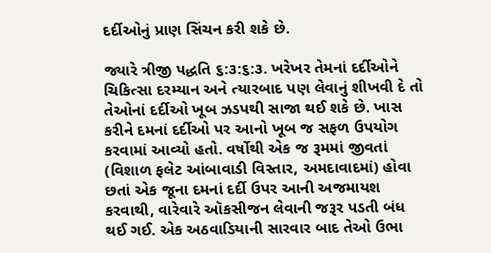દર્દીઓનું પ્રાણ સિંચન કરી શકે છે.

જ્યારે ત્રીજી પદ્ધતિ ૬:૩:૬:૩. ખરેખર તેમનાં દર્દીઓને ચિકિત્સા દરમ્યાન અને ત્યારબાદ પણ લેવાનું શીખવી દે તો તેઓનાં દર્દીઓ ખૂબ ઝડપથી સાજા થઈ શકે છે. ખાસ કરીને દમનાં દર્દીઓ પર આનો ખૂબ જ સફળ ઉપયોગ કરવામાં આવ્યો હતો. વર્ષોથી એક જ રૂમમાં જીવતાં (વિશાળ ફલેટ આંબાવાડી વિસ્તાર, અમદાવાદમાં) હોવા છતાં એક જૂના દમનાં દર્દી ઉપર આની અજમાયશ કરવાથી, વારેવારે ઑકસીજન લેવાની જરૂર પડતી બંધ થઈ ગઈ. એક અઠવાડિયાની સારવાર બાદ તેઓ ઉભા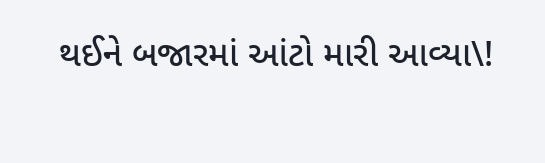થઈને બજારમાં આંટો મારી આવ્યા\!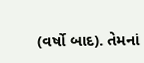(વર્ષો બાદ). તેમનાં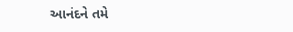આનંદને તમે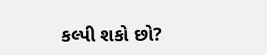કલ્પી શકો છો?